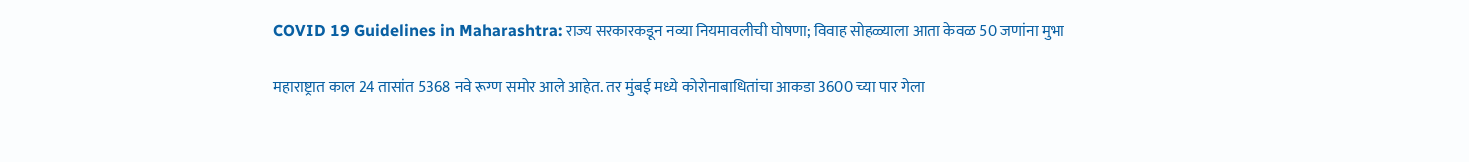COVID 19 Guidelines in Maharashtra: राज्य सरकारकडून नव्या नियमावलीची घोषणा; विवाह सोहळ्याला आता केवळ 50 जणांना मुभा

महाराष्ट्रात काल 24 तासांत 5368 नवे रूग्ण समोर आले आहेत. तर मुंबई मध्ये कोरोनाबाधितांचा आकडा 3600 च्या पार गेला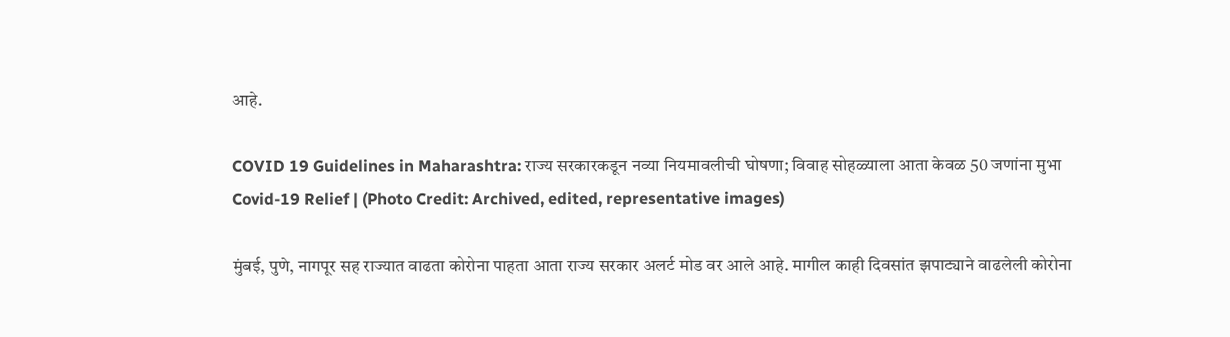आहे.

COVID 19 Guidelines in Maharashtra: राज्य सरकारकडून नव्या नियमावलीची घोषणा; विवाह सोहळ्याला आता केवळ 50 जणांना मुभा
Covid-19 Relief | (Photo Credit: Archived, edited, representative images)

मुंबई, पुणे, नागपूर सह राज्यात वाढता कोरोना पाहता आता राज्य सरकार अलर्ट मोड वर आले आहे. मागील काही दिवसांत झपाट्याने वाढलेली कोरोना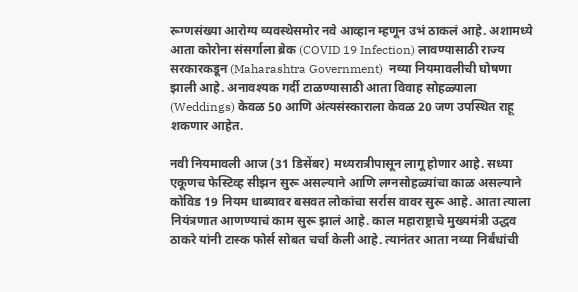रूग्णसंख्या आरोग्य व्यवस्थेसमोर नवे आव्हान म्हणून उभं ठाकलं आहे. अशामध्ये आता कोरोना संसर्गाला ब्रेक (COVID 19 Infection) लावण्यासाठी राज्य सरकारकडून (Maharashtra Government)  नव्या नियमावलीची घोषणा झाली आहे. अनावश्यक गर्दी टाळण्यासाठी आता विवाह सोहळ्याला (Weddings) केवळ 50 आणि अंत्यसंस्काराला केवळ 20 जण उपस्थित राहू शकणार आहेत.

नवी नियमावली आज (31 डिसेंबर) मध्यरात्रीपासून लागू होणार आहे. सध्या एकूणच फेस्टिव्ह सीझन सुरू असल्याने आणि लग्नसोहळ्यांचा काळ असल्याने कोविड 19 नियम धाब्यावर बसवत लोकांचा सर्रास वावर सुरू आहे. आता त्याला नियंत्रणात आणण्याचं काम सुरू झालं आहे. काल महाराष्ट्राचे मुख्यमंत्री उद्धव ठाकरे यांनी टास्क फोर्स सोबत चर्चा केली आहे. त्यानंतर आता नव्या निर्बंधांची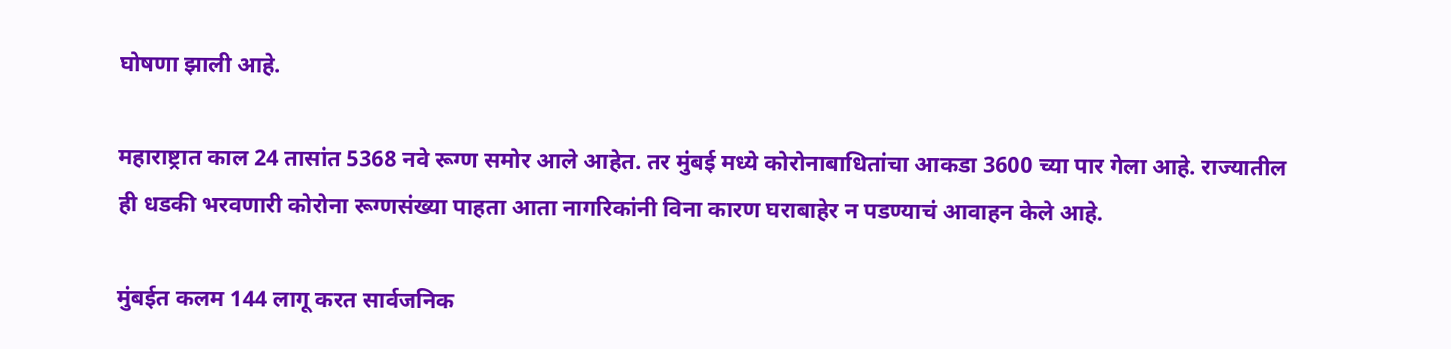घोषणा झाली आहे.

महाराष्ट्रात काल 24 तासांत 5368 नवे रूग्ण समोर आले आहेत. तर मुंबई मध्ये कोरोनाबाधितांचा आकडा 3600 च्या पार गेला आहे. राज्यातील ही धडकी भरवणारी कोरोना रूग्णसंख्या पाहता आता नागरिकांनी विना कारण घराबाहेर न पडण्याचं आवाहन केले आहे.

मुंबईत कलम 144 लागू करत सार्वजनिक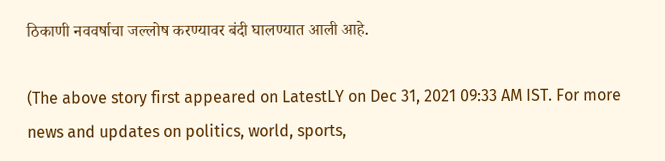ठिकाणी नववर्षाचा जल्लोष करण्यावर बंदी घालण्यात आली आहे.

(The above story first appeared on LatestLY on Dec 31, 2021 09:33 AM IST. For more news and updates on politics, world, sports,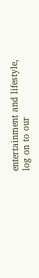entertainment and lifestyle, log on to our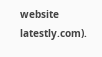website latestly.com).